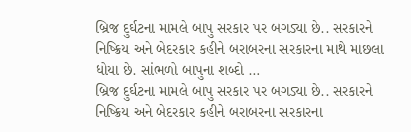બ્રિજ દુર્ઘટના મામલે બાપુ સરકાર પર બગડ્યા છે.. સરકારને નિષ્ક્રિય અને બેદરકાર કહીને બરાબરના સરકારના માથે માછલા ધોયા છે. સાંભળો બાપુના શબ્દો …
બ્રિજ દુર્ઘટના મામલે બાપુ સરકાર પર બગડ્યા છે.. સરકારને નિષ્ક્રિય અને બેદરકાર કહીને બરાબરના સરકારના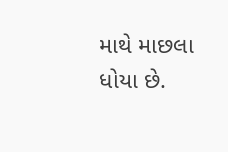માથે માછલા ધોયા છે.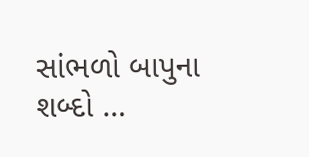સાંભળો બાપુના શબ્દો …